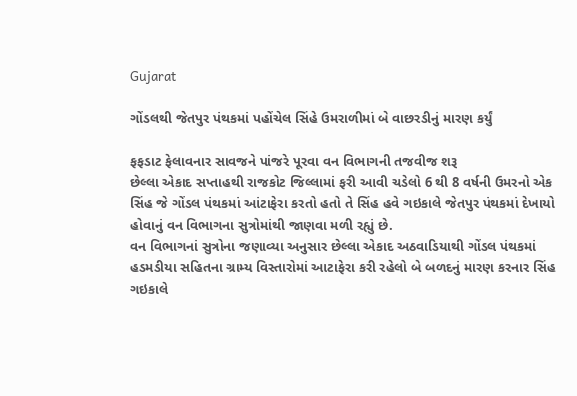Gujarat

ગોંડલથી જેતપુર પંથકમાં પહોંચેલ સિંહે ઉમરાળીમાં બે વાછરડીનું મારણ કર્યું

ફફડાટ ફેલાવનાર સાવજને પાંજરે પૂરવા વન વિભાગની તજવીજ શરૂ
છેલ્લા એકાદ સપ્તાહથી રાજકોટ જિલ્લામાં ફરી આવી ચડેલો 6 થી 8 વર્ષની ઉમરનો એક સિંહ જે ગોંડલ પંથકમાં આંટાફેરા કરતો હતો તે સિંહ હવે ગઇકાલે જેતપુર પંથકમાં દેખાયો હોવાનું વન વિભાગના સુત્રોમાંથી જાણવા મળી રહ્યું છે.
વન વિભાગનાં સુત્રોના જણાવ્યા અનુસાર છેલ્લા એકાદ અઠવાડિયાથી ગોંડલ પંથકમાં હડમડીયા સહિતના ગ્રામ્ય વિસ્તારોમાં આટાફેરા કરી રહેલો બે બળદનું મારણ કરનાર સિંહ ગઇકાલે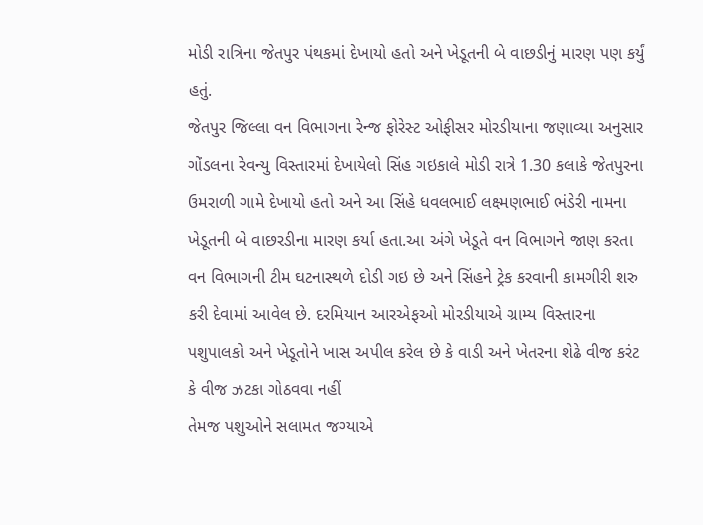મોડી રાત્રિના જેતપુર પંથકમાં દેખાયો હતો અને ખેડૂતની બે વાછડીનું મારણ પણ કર્યું હતું.
જેતપુર જિલ્લા વન વિભાગના રેન્જ ફોરેસ્ટ ઓફીસર મોરડીયાના જણાવ્યા અનુસાર ગોંડલના રેવન્યુ વિસ્તારમાં દેખાયેલો સિંહ ગઇકાલે મોડી રાત્રે 1.30 કલાકે જેતપુરના ઉમરાળી ગામે દેખાયો હતો અને આ સિંહે ધવલભાઈ લક્ષ્મણભાઈ ભંડેરી નામના ખેડૂતની બે વાછરડીના મારણ કર્યા હતા.આ અંગે ખેડૂતે વન વિભાગને જાણ કરતા વન વિભાગની ટીમ ઘટનાસ્થળે દોડી ગઇ છે અને સિંહને ટ્રેક કરવાની કામગીરી શરુ કરી દેવામાં આવેલ છે. દરમિયાન આરએફઓ મોરડીયાએ ગ્રામ્ય વિસ્તારના પશુપાલકો અને ખેડૂતોને ખાસ અપીલ કરેલ છે કે વાડી અને ખેતરના શેઢે વીજ કરંટ કે વીજ ઝટકા ગોઠવવા નહીં
તેમજ પશુઓને સલામત જગ્યાએ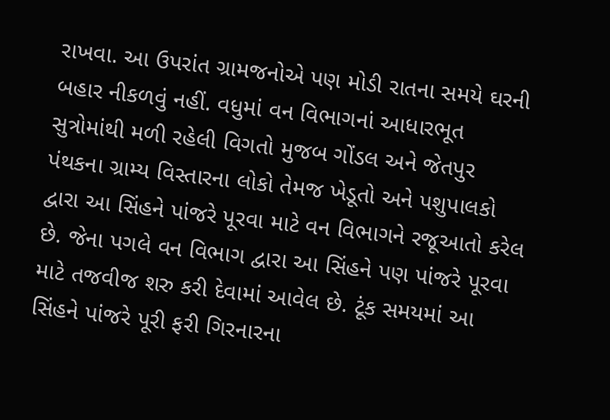રાખવા. આ ઉપરાંત ગ્રામજનોએ પણ મોડી રાતના સમયે ઘરની બહાર નીકળવું નહીં. વધુમાં વન વિભાગનાં આધારભૂત સુત્રોમાંથી મળી રહેલી વિગતો મુજબ ગોંડલ અને જેતપુર પંથકના ગ્રામ્ય વિસ્તારના લોકો તેમજ ખેડૂતો અને પશુપાલકો દ્વારા આ સિંહને પાંજરે પૂરવા માટે વન વિભાગને રજૂઆતો કરેલ છે. જેના પગલે વન વિભાગ દ્વારા આ સિંહને પણ પાંજરે પૂરવા માટે તજવીજ શરુ કરી દેવામાં આવેલ છે. ટૂંક સમયમાં આ સિંહને પાંજરે પૂરી ફરી ગિરનારના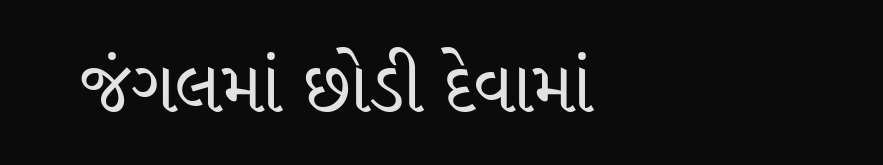જંગલમાં છોડી દેવામાં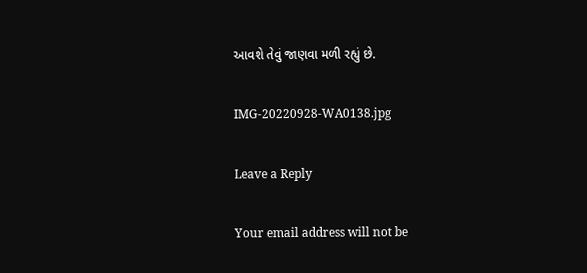આવશે તેવું જાણવા મળી રહ્યું છે.

IMG-20220928-WA0138.jpg

Leave a Reply

Your email address will not be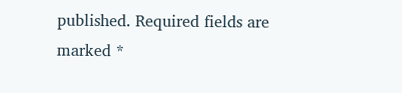published. Required fields are marked *